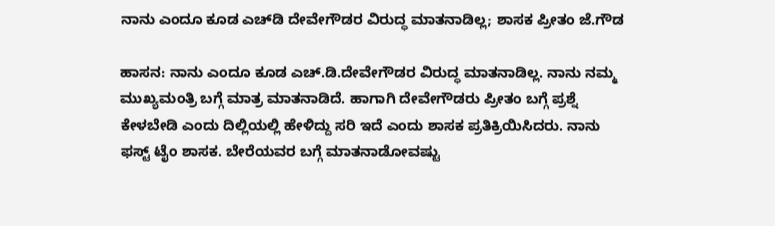ನಾನು ಎಂದೂ ಕೂಡ ಎಚ್‌ಡಿ ದೇವೇಗೌಡರ ವಿರುದ್ಧ ಮಾತನಾಡಿಲ್ಲ; ಶಾಸಕ ಪ್ರೀತಂ ಜೆ.ಗೌಡ

ಹಾಸನ: ನಾನು ಎಂದೂ ಕೂಡ ಎಚ್‌.ಡಿ.ದೇವೇಗೌಡರ ವಿರುದ್ಧ ಮಾತನಾಡಿಲ್ಲ. ನಾನು ನಮ್ಮ ಮುಖ್ಯಮಂತ್ರಿ ಬಗ್ಗೆ ಮಾತ್ರ ಮಾತನಾಡಿದೆ. ಹಾಗಾಗಿ ದೇವೇಗೌಡರು ಪ್ರೀತಂ ಬಗ್ಗೆ ಪ್ರಶ್ನೆ ಕೇಳಬೇಡಿ ಎಂದು ದಿಲ್ಲಿಯಲ್ಲಿ ಹೇಳಿದ್ದು ಸರಿ ಇದೆ ಎಂದು ಶಾಸಕ ಪ್ರತಿಕ್ರಿಯಿಸಿದರು. ನಾನು ಫಸ್ಟ್‌ ಟೈಂ ಶಾಸಕ. ಬೇರೆಯವರ ಬಗ್ಗೆ ಮಾತನಾಡೋವಷ್ಟು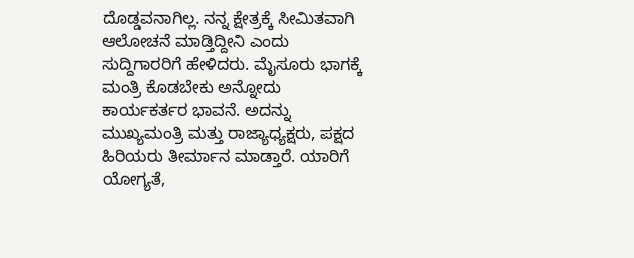ದೊಡ್ಡವನಾಗಿಲ್ಲ. ನನ್ನ ಕ್ಷೇತ್ರಕ್ಕೆ ಸೀಮಿತವಾಗಿ ಆಲೋಚನೆ ಮಾಡ್ತಿದ್ದೀನಿ ಎಂದು ಸುದ್ದಿಗಾರರಿಗೆ ಹೇಳಿದರು. ಮೈಸೂರು ಭಾಗಕ್ಕೆ ಮಂತ್ರಿ ಕೊಡಬೇಕು ಅನ್ನೋದು ಕಾರ್ಯಕರ್ತರ ಭಾವನೆ. ಅದನ್ನು ಮುಖ್ಯಮಂತ್ರಿ ಮತ್ತು ರಾಜ್ಯಾಧ್ಯಕ್ಷರು, ಪಕ್ಷದ ಹಿರಿಯರು ತೀರ್ಮಾನ ಮಾಡ್ತಾರೆ. ಯಾರಿಗೆ ಯೋಗ್ಯತೆ,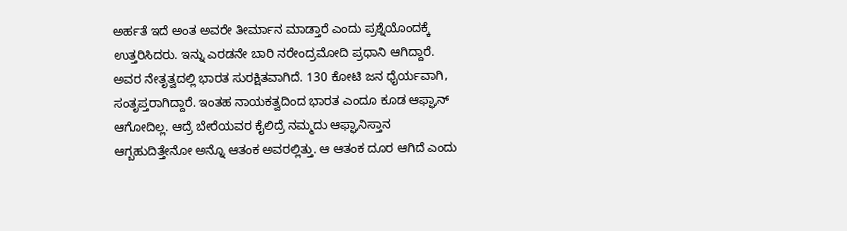ಅರ್ಹತೆ ಇದೆ ಅಂತ ಅವರೇ ತೀರ್ಮಾನ ಮಾಡ್ತಾರೆ ಎಂದು ಪ್ರಶ್ನೆಯೊಂದಕ್ಕೆ ಉತ್ತರಿಸಿದರು. ಇನ್ನು ಎರಡನೇ ಬಾರಿ ನರೇಂದ್ರಮೋದಿ ಪ್ರಧಾನಿ ಆಗಿದ್ದಾರೆ. ಅವರ ನೇತೃತ್ವದಲ್ಲಿ ಭಾರತ ಸುರಕ್ಷಿತವಾಗಿದೆ. 130 ಕೋಟಿ ಜನ ಧೈರ್ಯವಾಗಿ, ಸಂತೃಪ್ತರಾಗಿದ್ದಾರೆ. ಇಂತಹ ನಾಯಕತ್ವದಿಂದ ಭಾರತ ಎಂದೂ ಕೂಡ ಆಫ್ಘಾನ್‌ ಆಗೋದಿಲ್ಲ. ಆದ್ರೆ ಬೇರೆಯವರ ಕೈಲಿದ್ರೆ ನಮ್ಮದು ಆಫ್ಘಾನಿಸ್ತಾನ ಆಗ್ಬಹುದಿತ್ತೇನೋ ಅನ್ನೊ ಆತಂಕ ಅವರಲ್ಲಿತ್ತು. ಆ ಆತಂಕ ದೂರ ಆಗಿದೆ ಎಂದು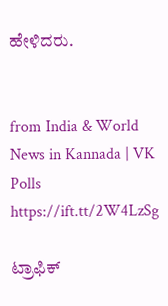ಹೇಳಿದರು.


from India & World News in Kannada | VK Polls https://ift.tt/2W4LzSg

ಟ್ರಾಫಿಕ್‌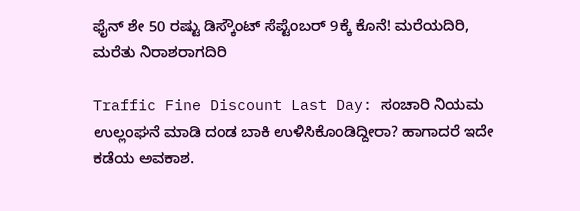ಫೈನ್‌ ಶೇ 50 ರಷ್ಟು ಡಿಸ್ಕೌಂಟ್‌ ಸೆಪ್ಟೆಂಬರ್‌ 9ಕ್ಕೆ ಕೊನೆ! ಮರೆಯದಿರಿ, ಮರೆತು ನಿರಾಶರಾಗದಿರಿ

Traffic Fine Discount Last Day: ಸಂಚಾರಿ ನಿಯಮ ಉಲ್ಲಂಘನೆ ಮಾಡಿ ದಂಡ ಬಾಕಿ ಉಳಿಸಿಕೊಂಡಿದ್ದೀರಾ? ಹಾಗಾದರೆ ಇದೇ ಕಡೆಯ ಅವಕಾಶ.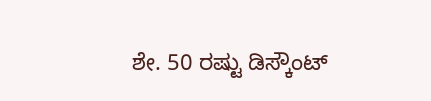ಶೇ. 50 ರಷ್ಟು ಡಿಸ್ಕೌಂಟ್‌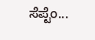ಸೆಪ್ಟೆಂ...